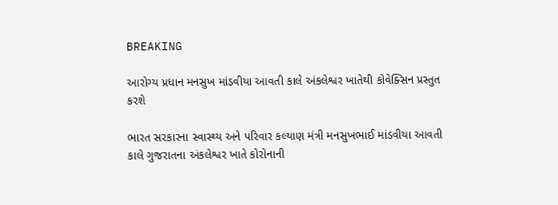BREAKING

આરોગ્ય પ્રધાન મનસુખ માંડવીયા આવતી કાલે અંકલેશ્વર ખાતેથી કોવેક્સિન પ્રસ્તુત કરશે

ભારત સરકારના સ્વાસ્થ્ય અને પરિવાર કલ્યાણ મંત્રી મનસુખભાઈ માંડવીયા આવતી કાલે ગુજરાતના અંકલેશ્વર ખાતે કોરોનાની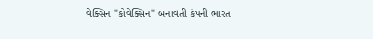વેક્સિન "કોવેક્સિન" બનાવતી કંપની ભારત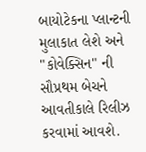બાયોટેકના પ્લાન્ટની મુલાકાત લેશે અને "કોવેક્સિન" ની સૌપ્રથમ બેચને આવતીકાલે રિલીઝ કરવામાં આવશે.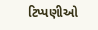ટિપ્પણીઓ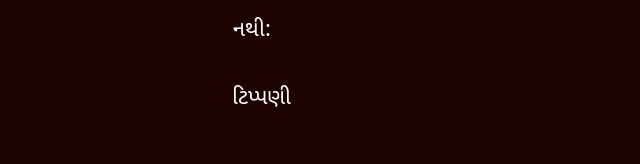નથી:

ટિપ્પણી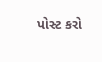પોસ્ટ કરો